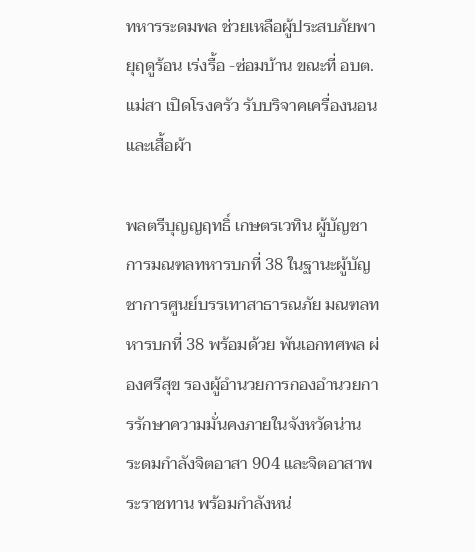ทหารระดมพล ช่วยเหลือผู้ประสบภัยพายุฤดูร้อน เร่งรื้อ -ซ่อมบ้าน ขณะที่ อบต.แม่สา เปิดโรงครัว รับบริจาคเครื่องนอนและเสื้อผ้า

พลตรีบุญญฤทธิ์ เกษตรเวทิน ผู้บัญชาการมณฑลทหารบกที่ 38 ในฐานะผู้บัญชาการศูนย์บรรเทาสาธารณภัย มณฑลทหารบกที่ 38 พร้อมด้วย พันเอกทศพล ผ่องศรีสุข รองผู้อำนวยการกองอำนวยการรักษาความมั่นคงภายในจังหวัดน่าน ระดมกำลังจิตอาสา 904 และจิตอาสาพระราชทาน พร้อมกำลังหน่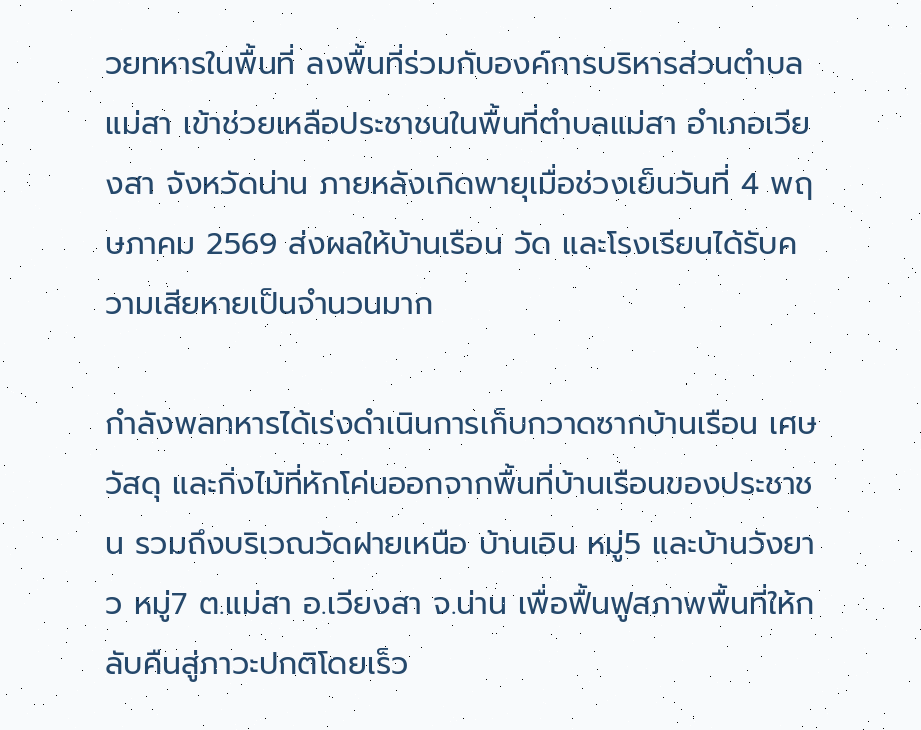วยทหารในพื้นที่ ลงพื้นที่ร่วมกับองค์การบริหารส่วนตำบลแม่สา เข้าช่วยเหลือประชาชนในพื้นที่ตำบลแม่สา อำเภอเวียงสา จังหวัดน่าน ภายหลังเกิดพายุเมื่อช่วงเย็นวันที่ 4 พฤษภาคม 2569 ส่งผลให้บ้านเรือน วัด และโรงเรียนได้รับความเสียหายเป็นจำนวนมาก

กำลังพลทหารได้เร่งดำเนินการเก็บกวาดซากบ้านเรือน เศษวัสดุ และกิ่งไม้ที่หักโค่นออกจากพื้นที่บ้านเรือนของประชาชน รวมถึงบริเวณวัดฝายเหนือ บ้านเอิน หมู่5 และบ้านวังยาว หมู่7 ต.แม่สา อ.เวียงสา จ.น่าน เพื่อฟื้นฟูสภาพพื้นที่ให้กลับคืนสู่ภาวะปกติโดยเร็ว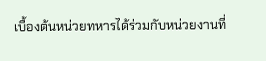เบื้องต้นหน่วยทหารได้ร่วมกับหน่วยงานที่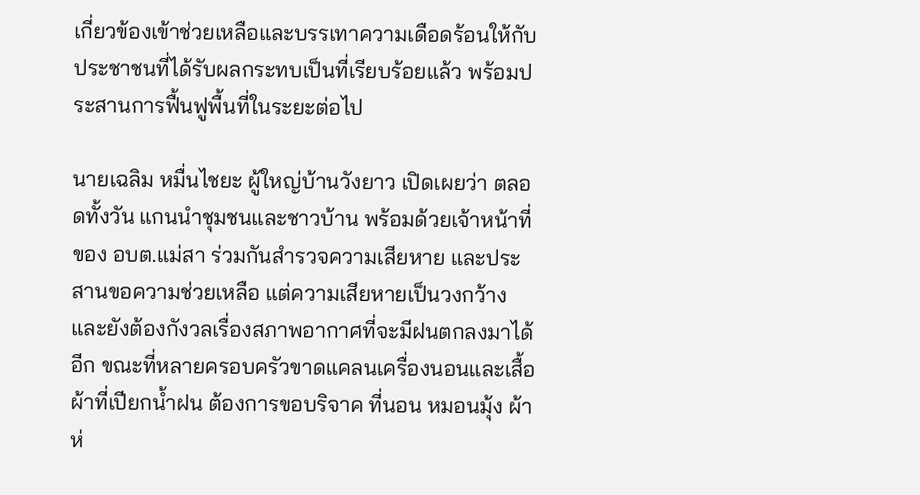เกี่ยวข้องเข้าช่วยเหลือและบรรเทาความเดือดร้อนให้กับประชาชนที่ได้รับผลกระทบเป็นที่เรียบร้อยแล้ว พร้อมประสานการฟื้นฟูพื้นที่ในระยะต่อไป

นายเฉลิม หมื่นไชยะ ผู้ใหญ่บ้านวังยาว เปิดเผยว่า ตลอดทั้งวัน แกนนำชุมชนและชาวบ้าน พร้อมด้วยเจ้าหน้าที่ของ อบต.แม่สา ร่วมกันสำรวจความเสียหาย และประสานขอความช่วยเหลือ แต่ความเสียหายเป็นวงกว้าง และยังต้องกังวลเรื่องสภาพอากาศที่จะมีฝนตกลงมาได้อีก ขณะที่หลายครอบครัวขาดแคลนเครื่องนอนและเสื้อผ้าที่เปียกน้ำฝน ต้องการขอบริจาค ที่นอน หมอนมุ้ง ผ้าห่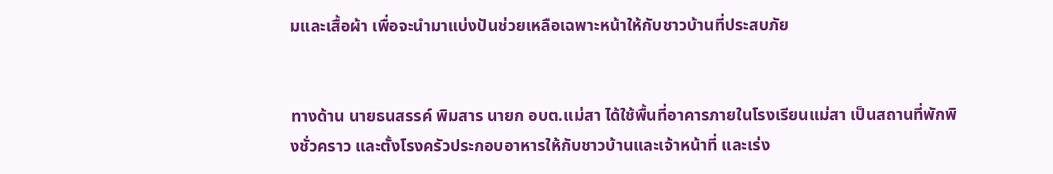มและเสื้อผ้า เพื่อจะนำมาแบ่งปันช่วยเหลือเฉพาะหน้าให้กับชาวบ้านที่ประสบภัย


ทางด้าน นายธนสรรค์ พิมสาร นายก อบต.แม่สา ได้ใช้พื้นที่อาคารภายในโรงเรียนแม่สา เป็นสถานที่พักพิงชั่วคราว และตั้งโรงครัวประกอบอาหารให้กับชาวบ้านและเจ้าหน้าที่ และเร่ง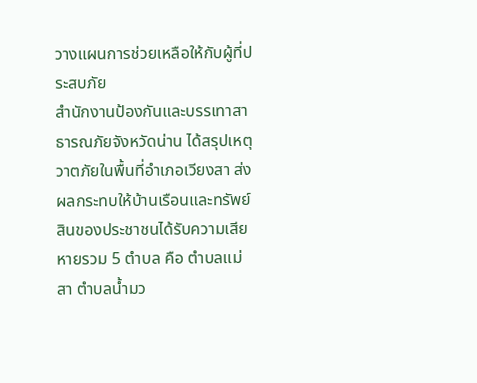วางแผนการช่วยเหลือให้กับผู้ที่ประสบภัย
สำนักงานป้องกันและบรรเทาสาธารณภัยจังหวัดน่าน ได้สรุปเหตุวาตภัยในพื้นที่อำเภอเวียงสา ส่งผลกระทบให้บ้านเรือนและทรัพย์สินของประชาชนได้รับความเสียหายรวม 5 ตำบล คือ ตำบลแม่สา ตำบลน้ำมว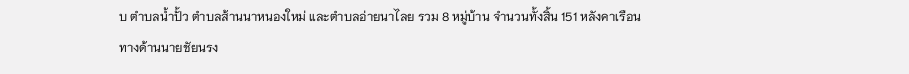บ ตำบลน้ำปั้ว ตำบลส้านนาหนองใหม่ และตำบลอ่ายนาไลย รวม 8 หมู่บ้าน จำนวนทั้งสิ้น 151 หลังคาเรือน
ทางด้านนายชัยนรง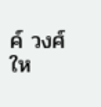ค์ วงศ์ให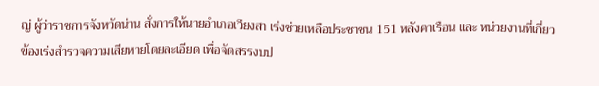ญ่ ผู้ว่าราชการจังหวัดน่าน สั่งการให้นายอำเภอเวียงสา เร่งช่วยเหลือประชาชน 151 หลังคาเรือน และ หน่วยงานที่เกี่ยวข้องเร่งสำรวจความเสียหายโดยละเอียด เพื่อจัดสรรงบป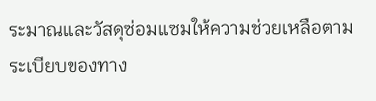ระมาณและวัสดุซ่อมแซมให้ความช่วยเหลือตามระเบียบของทาง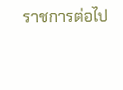ราชการต่อไป